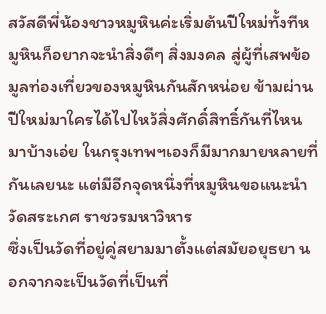สวัสดีพี่น้องชาวหมูหินค่ะเริ่มต้นปีใหม่ทั้งทีหมูหินก็อยากจะนำสิ่งดีๆ สิ่งมงคล สู่ผู้ที่เสพข้อมูลท่องเที่ยวของหมูหินกันสักหน่อย ข้ามผ่านปีใหม่มาใครได้ไปไหว้สิ่งศักดิ์สิทธิ์กันที่ไหนมาบ้างเอ่ย ในกรุงเทพฯเองก็มีมากมายหลายที่กันเลยนะ แต่มีอีกจุดหนึ่งที่หมูหินขอแนะนำ
วัดสระเกศ ราชวรมหาวิหาร
ซึ่งเป็นวัดที่อยู่คู่สยามมาตั้งแต่สมัยอยุธยา นอกจากจะเป็นวัดที่เป็นที่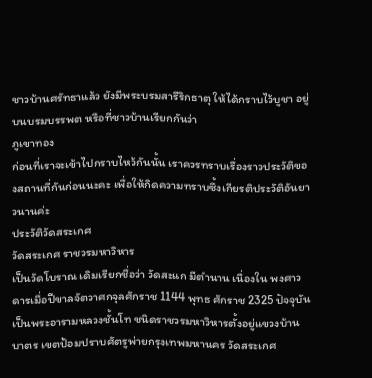ชาวบ้านศรัทธาแล้ว ยังมีพระบรมสารีริกธาตุ ให้ได้กราบไว้บูชา อยู่บนบรมบรรพต หรือที่ชาวบ้านเรียกกันว่า
ภูเขาทอง
ก่อนที่เราจะเข้าไปกราบไหว้กันนั้น เราควรทราบเรื่องราวประวัติของสถานที่กันก่อนนะคะ เพื่อให้กิดความทราบซึ้งเกียรติประวัติอันยาวนานค่ะ
ประวัติวัดสระเกศ
วัดสระเกศ ราชวรมหาวิหาร
เป็นวัดโบราณ เดิมเรียกชื่อว่า วัดสะแก มีตำนาน เนื่องใน พงศาวดารเมื่อปีขาลจัตวาศกจุลศักราช 1144 พุทธ ศักราช 2325 ปัจจุบันเป็นพระอารามหลวงชั้นโท ชนิดราชวรมหาวิหารตั้งอยู่แขวงบ้านบาตร เขตป้อมปราบศัตรูพ่ายกรุงเทพมหานคร วัดสระเกศ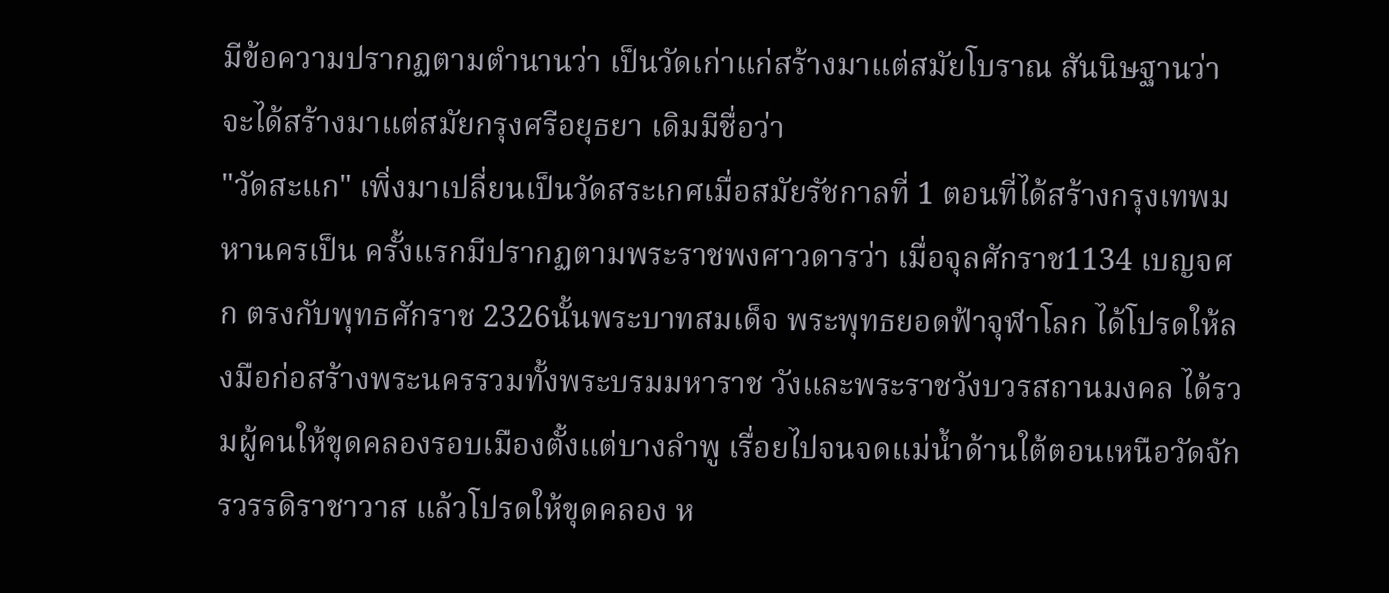มีข้อความปรากฏตามตำนานว่า เป็นวัดเก่าแก่สร้างมาแต่สมัยโบราณ สันนิษฐานว่าจะได้สร้างมาแต่สมัยกรุงศรีอยุธยา เดิมมีชื่อว่า
"วัดสะแก" เพิ่งมาเปลี่ยนเป็นวัดสระเกศเมื่อสมัยรัชกาลที่ 1 ตอนที่ได้สร้างกรุงเทพมหานครเป็น ครั้งแรกมีปรากฏตามพระราชพงศาวดารว่า เมื่อจุลศักราช1134 เบญจศก ตรงกับพุทธศักราช 2326นั้นพระบาทสมเด็จ พระพุทธยอดฟ้าจุฬาโลก ได้โปรดให้ลงมือก่อสร้างพระนครรวมทั้งพระบรมมหาราช วังและพระราชวังบวรสถานมงคล ได้รวมผู้คนให้ขุดคลองรอบเมืองตั้งแต่บางลำพู เรื่อยไปจนจดแม่น้ำด้านใต้ตอนเหนือวัดจักรวรรดิราชาวาส แล้วโปรดให้ขุดคลอง ห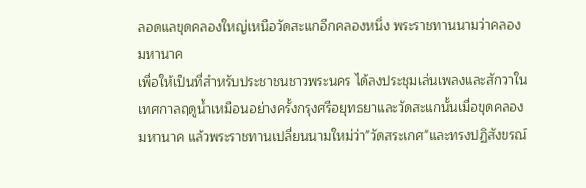ลอดแลขุดคลองใหญ่เหนือวัดสะแกอีกคลองหนึ่ง พระราชทานนามว่าคลองมหานาค
เพื่อให้เป็นที่สำหรับประชาชนชาวพระนคร ได้ลงประชุมเล่นเพลงและสักวาใน เทศกาลฤดูน้ำเหมือนอย่างครั้งกรุงศรีอยุทธยาและวัดสะแกนั้นเมื่อขุดคลองมหานาค แล้วพระราชทานเปลี่ยนนามใหม่ว่า"วัดสระเกศ"และทรงปฏิสังขรณ์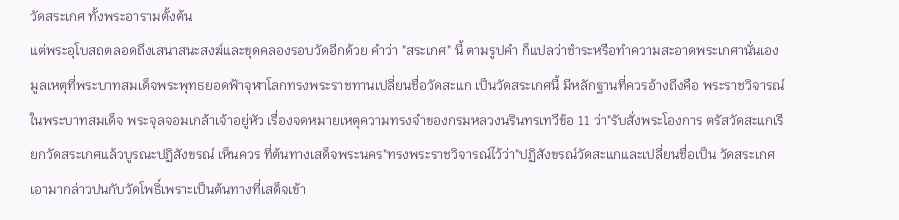วัดสระเกศ ทั้งพระอารามตั้งต้น
แต่พระอุโบสถตลอดถึงเสนาสนะสงฆ์และขุดคลองรอบวัดอีกด้วย คำว่า "สระเกศ" นี้ ตามรูปคำ ก็แปลว่าชำระหรือทำความสะอาดพระเกศานั่นเอง มูลเหตุที่พระบาทสมเด็จพระพุทธยอดฟ้าจุฬาโลกทรงพระราชทานเปลี่ยนชื่อวัดสะแก เป็นวัดสระเกศนี้ มีหลักฐานที่ควรอ้างถึงคือ พระราชวิจารณ์ในพระบาทสมเด็จ พระจุลจอมเกล้าเจ้าอยู่หัว เรื่องจดหมายเหตุความทรงจำของกรมหลวงนรินทรเทวีข้อ 11 ว่า"รับสั่งพระโองการ ตรัสวัดสะแกเรียกวัดสระเกศแล้วบูรณะปฏิสังขรณ์ เห็นควร ที่ต้นทางเสด็จพระนคร"ทรงพระราชวิจารณ์ไว้ว่า"ปฏิสังขรณ์วัดสะแกและเปลี่ยนชื่อเป็น วัดสระเกศเอามากล่าวปนกับวัดโพธิ์เพราะเป็นต้นทางที่เสด็จเข้า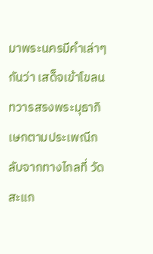มาพระนครมีคำเล่าๆกันว่า เสด็จเข้าโขลนทวารสรงพระมุธาภิเษกตามประเพณีกลับจากทางไกลที่ วัดสะแก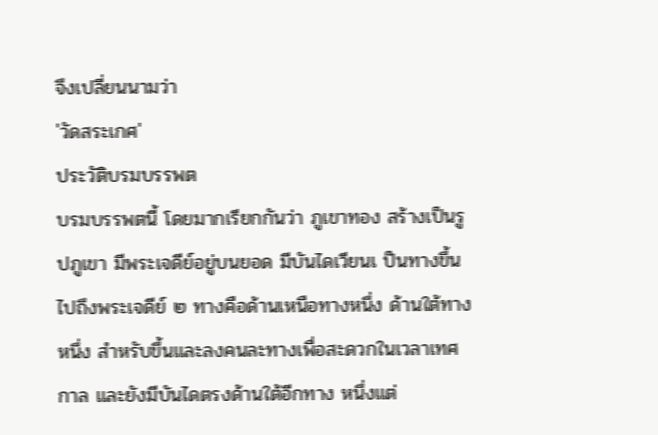จึงเปลี่ยนนามว่า
'วัดสระเกศ'
ประวัติบรมบรรพต
บรมบรรพตนี้ โดยมากเรียกกันว่า ภูเขาทอง สร้างเป็นรูปภูเขา มีพระเจดีย์อยู่บนยอด มีบันไดเวียนเ ป็นทางขึ้นไปถึงพระเจดีย์ ๒ ทางคือด้านเหนือทางหนึ่ง ด้านใต้ทางหนึ่ง สำหรับขึ้นและลงคนละทางเพื่อสะดวกในเวลาเทศกาล และยังมีบันไดตรงด้านใต้อีกทาง หนึ่งแต่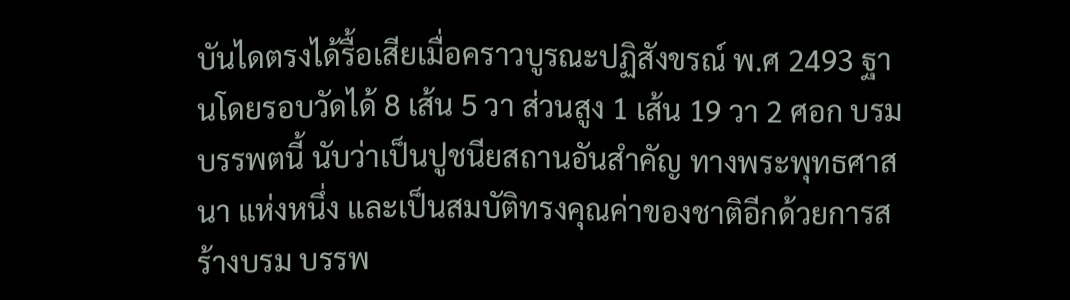บันไดตรงได้รื้อเสียเมื่อคราวบูรณะปฏิสังขรณ์ พ.ศ 2493 ฐานโดยรอบวัดได้ 8 เส้น 5 วา ส่วนสูง 1 เส้น 19 วา 2 ศอก บรมบรรพตนี้ นับว่าเป็นปูชนียสถานอันสำคัญ ทางพระพุทธศาสนา แห่งหนึ่ง และเป็นสมบัติทรงคุณค่าของชาติอีกด้วยการสร้างบรม บรรพ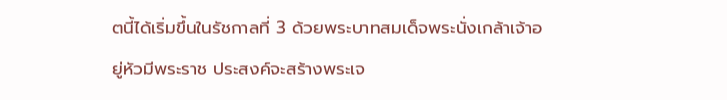ตนี้ได้เริ่มขึ้นในรัชกาลที่ 3 ด้วยพระบาทสมเด็จพระนั่งเกล้าเจ้าอยู่หัวมีพระราช ประสงค์จะสร้างพระเจ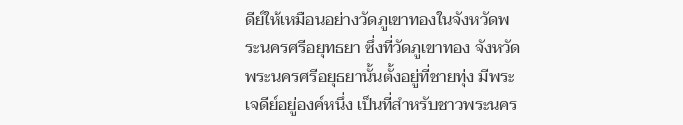ดีย์ให้เหมือนอย่างวัดภูเขาทองในจังหวัดพระนครศรีอยุทธยา ซึ่งที่วัดภูเขาทอง จังหวัดพระนครศรีอยุธยานั้นตั้งอยู่ที่ชายทุ่ง มีพระเจดีย์อยู่องค์หนึ่ง เป็นที่สำหรับชาวพระนคร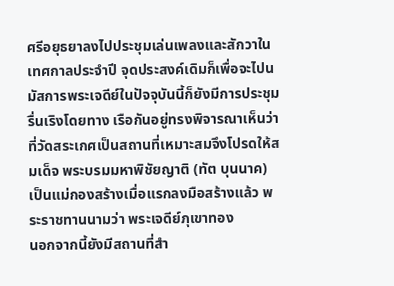ศรีอยุธยาลงไปประชุมเล่นเพลงและสักวาในเทศกาลประจำปี จุดประสงค์เดิมก็เพื่อจะไปนมัสการพระเจดีย์ในปัจจุบันนี้ก็ยังมีการประชุมรื่นเริงโดยทาง เรือกันอยู่ทรงพิจารณาเห็นว่าที่วัดสระเกศเป็นสถานที่เหมาะสมจึงโปรดให้สมเด็จ พระบรมมหาพิชัยญาติ (ทัต บุนนาค) เป็นแม่กองสร้างเมื่อแรกลงมือสร้างแล้ว พระราชทานนามว่า พระเจดีย์ภุเขาทอง
นอกจากนี้ยังมีสถานที่สำ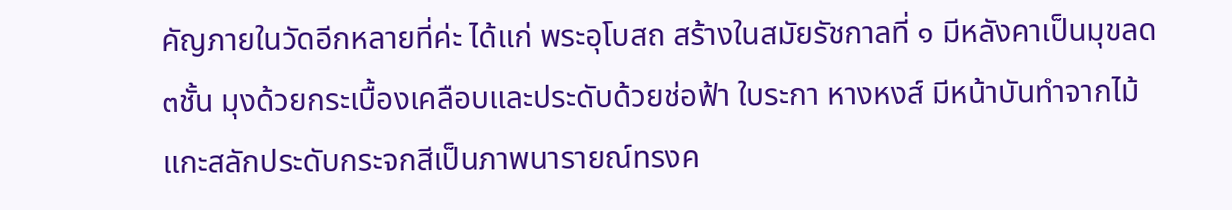คัญภายในวัดอีกหลายที่ค่ะ ได้แก่ พระอุโบสถ สร้างในสมัยรัชกาลที่ ๑ มีหลังคาเป็นมุขลด ๓ชั้น มุงด้วยกระเบื้องเคลือบและประดับด้วยช่อฟ้า ใบระกา หางหงส์ มีหน้าบันทำจากไม้แกะสลักประดับกระจกสีเป็นภาพนารายณ์ทรงค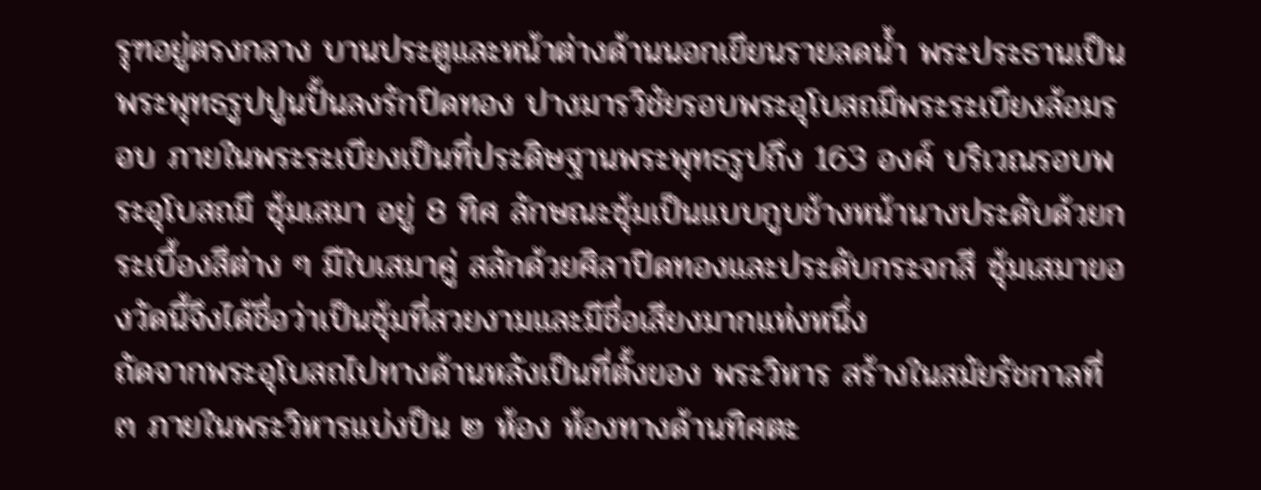รุฑอยู่ตรงกลาง บานประตูและหน้าต่างด้านนอกเขียนรายลดน้ำ พระประธานเป็นพระพุทธรูปปูนปั้นลงรักปิดทอง ปางมารวิชัยรอบพระอุโบสถมีพระระเบียงล้อมรอบ ภายในพระระเบียงเป็นที่ประดิษฐานพระพุทธรูปถึง 163 องค์ บริเวณรอบพระอุโบสถมี ซุ้มเสมา อยู่ 8 ทิศ ลักษณะซุ้มเป็นแบบกูบช้างหน้านางประดับด้วยกระเบื้องสีต่าง ๆ มีใบเสมาคู่ สลักด้วยศิลาปิดทองและประดับกระจกสี ซุ้มเสมาของวัดนี้จึงได้ชื่อว่าเป็นซุ้มที่สวยงามและมีชื่อเสียงมากแห่งหนึ่ง
ถัดจากพระอุโบสถไปทางด้านหลังเป็นที่ตั้งของ พระวิหาร สร้างในสมัยรัชกาลที่ ๓ ภายในพระวิหารแบ่งป็น ๒ ห้อง ห้องทางด้านทิศตะ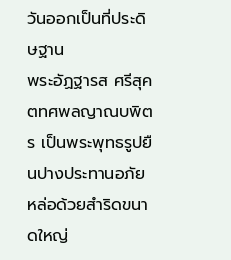วันออกเป็นที่ประดิษฐาน
พระอัฏฐารส ศรีสุคตทศพลญาณบพิตร เป็นพระพุทธรูปยืนปางประทานอภัย หล่อด้วยสำริดขนาดใหญ่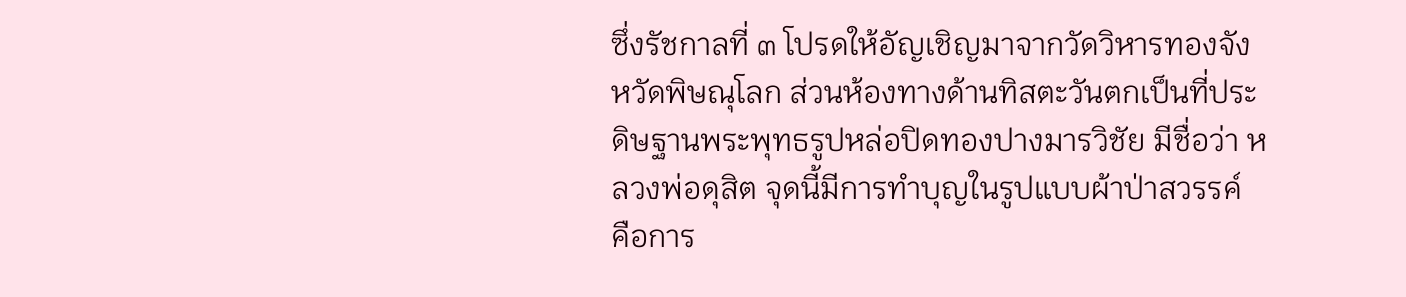ซึ่งรัชกาลที่ ๓ โปรดให้อัญเชิญมาจากวัดวิหารทองจังหวัดพิษณุโลก ส่วนห้องทางด้านทิสตะวันตกเป็นที่ประดิษฐานพระพุทธรูปหล่อปิดทองปางมารวิชัย มีชื่อว่า หลวงพ่อดุสิต จุดนี้มีการทำบุญในรูปแบบผ้าป่าสวรรค์ คือการ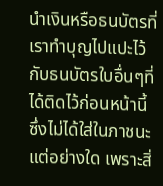นำเงินหรือธนบัตรที่เราทำบุญไปแปะไว้กับธนบัตรใบอื่นๆที่ได้ติดไว้ก่อนหน้านี้ ซึ่งไม่ได้ใส่ในภาชนะแต่อย่างใด เพราะสิ่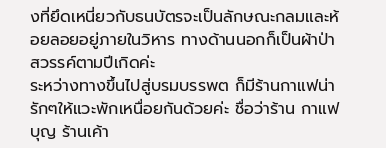งที่ยึดเหนี่ยวกับธนบัตรจะเป็นลักษณะกลมและห้อยลอยอยู่ภายในวิหาร ทางด้านนอกก็เป็นผ้าป่าสวรรค์ตามปีเกิดค่ะ
ระหว่างทางขึ้นไปสู่บรมบรรพต ก็มีร้านกาแฟน่ารักๆให้แวะพักเหนื่อยกันด้วยค่ะ ชื่อว่าร้าน กาแฟบุญ ร้านเค้า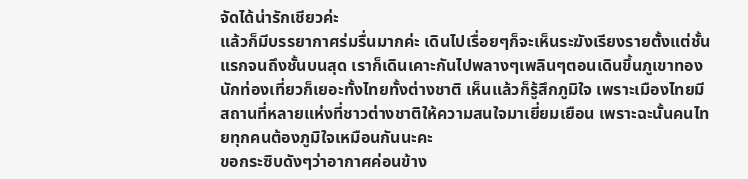จัดได้น่ารักเชียวค่ะ
แล้วก็มีบรรยากาศร่มรื่นมากค่ะ เดินไปเรื่อยๆก็จะเห็นระฆังเรียงรายตั้งแต่ชั้นแรกจนถึงชั้นบนสุด เราก็เดินเคาะกันไปพลางๆเพลินๆตอนเดินขึ้นภูเขาทอง นักท่องเที่ยวก็เยอะทั้งไทยทั้งต่างชาติ เห็นแล้วก็รู้สึกภูมิใจ เพราะเมืองไทยมีสถานที่หลายแห่งที่ชาวต่างชาติให้ความสนใจมาเยี่ยมเยือน เพราะฉะนั้นคนไทยทุกคนต้องภูมิใจเหมือนกันนะคะ
ขอกระซิบดังๆว่าอากาศค่อนข้าง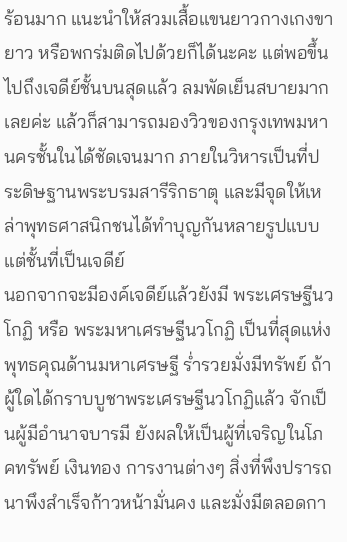ร้อนมาก แนะนำให้สวมเสื้อแขนยาวกางเกงขายาว หรือพกร่มติดไปด้วยก็ได้นะคะ แต่พอขึ้นไปถึงเจดีย์ชั้นบนสุดแล้ว ลมพัดเย็นสบายมากเลยค่ะ แล้วก็สามารถมองวิวของกรุงเทพมหานครชั้นในได้ชัดเจนมาก ภายในวิหารเป็นที่ประดิษฐานพระบรมสารีริกธาตุ และมีจุดให้เหล่าพุทธศาสนิกชนได้ทำบุญกันหลายรูปแบบ แต่ชั้นที่เป็นเจดีย์
นอกจากจะมีองค์เจดีย์แล้วยังมี พระเศรษฐีนวโกฏิ หรือ พระมหาเศรษฐีนวโกฏิ เป็นที่สุดแห่งพุทธคุณด้านมหาเศรษฐี ร่ำรวยมั่งมีทรัพย์ ถ้าผู้ใดได้กราบบูชาพระเศรษฐีนวโกฏิแล้ว จักเป็นผู้มีอำนาจบารมี ยังผลให้เป็นผู้ที่เจริญในโภคทรัพย์ เงินทอง การงานต่างๆ สิ่งที่พึงปรารถนาพึงสำเร็จก้าวหน้ามั่นคง และมั่งมีตลอดกา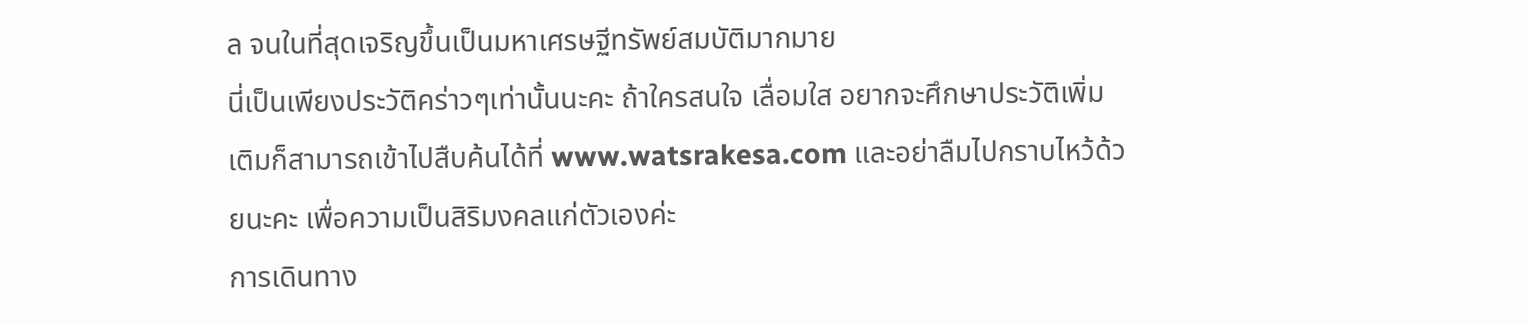ล จนในที่สุดเจริญขึ้นเป็นมหาเศรษฐีทรัพย์สมบัติมากมาย
นี่เป็นเพียงประวัติคร่าวๆเท่านั้นนะคะ ถ้าใครสนใจ เลื่อมใส อยากจะศึกษาประวัติเพิ่มเติมก็สามารถเข้าไปสืบค้นได้ที่ www.watsrakesa.com และอย่าลืมไปกราบไหว้ด้วยนะคะ เพื่อความเป็นสิริมงคลแก่ตัวเองค่ะ
การเดินทาง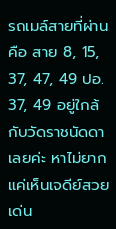รถเมล์สายที่ผ่านคือ สาย 8, 15, 37, 47, 49 ปอ. 37, 49 อยู่ใกล้กับวัดราชนัดดาเลยค่ะ หาไม่ยากแค่เห็นเจดีย์สวยเด่น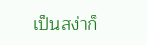เป็นสง่าก็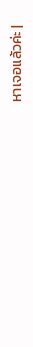หาเจอแล้วค่ะ |